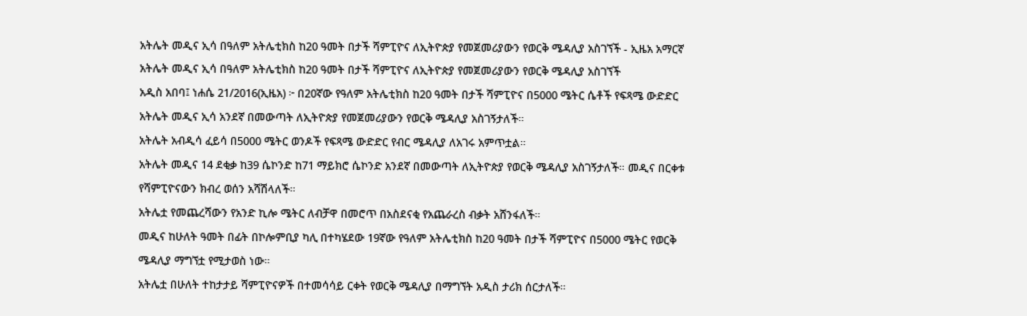አትሌት መዲና ኢሳ በዓለም አትሌቲክስ ከ20 ዓመት በታች ሻምፒዮና ለኢትዮጵያ የመጀመሪያውን የወርቅ ሜዳሊያ አስገኘች - ኢዜአ አማርኛ
አትሌት መዲና ኢሳ በዓለም አትሌቲክስ ከ20 ዓመት በታች ሻምፒዮና ለኢትዮጵያ የመጀመሪያውን የወርቅ ሜዳሊያ አስገኘች
አዲስ አበባ፤ ነሐሴ 21/2016(ኢዜአ) ፦ በ20ኛው የዓለም አትሌቲክስ ከ20 ዓመት በታች ሻምፒዮና በ5000 ሜትር ሴቶች የፍጻሜ ውድድር አትሌት መዲና ኢሳ አንደኛ በመውጣት ለኢትዮጵያ የመጀመሪያውን የወርቅ ሜዳሊያ አስገኝታለች።
አትሌት አብዲሳ ፈይሳ በ5000 ሜትር ወንዶች የፍጻሜ ውድድር የብር ሜዳሊያ ለአገሩ አምጥቷል።
አትሌት መዲና 14 ደቂቃ ከ39 ሴኮንድ ከ71 ማይክሮ ሴኮንድ አንደኛ በመውጣት ለኢትዮጵያ የወርቅ ሜዳሊያ አስገኝታለች። መዲና በርቀቱ የሻምፒዮናውን ክብረ ወሰን አሻሽላለች።
አትሌቷ የመጨረሻውን የአንድ ኪሎ ሜትር ለብቻዋ በመሮጥ በአስደናቂ የአጨራረስ ብቃት አሸንፋለች።
መዲና ከሁለት ዓመት በፊት በኮሎምቢያ ካሊ በተካሄደው 19ኛው የዓለም አትሌቲክስ ከ20 ዓመት በታች ሻምፒዮና በ5000 ሜትር የወርቅ ሜዳሊያ ማግኘቷ የሚታወስ ነው።
አትሌቷ በሁለት ተከታታይ ሻምፒዮናዎች በተመሳሳይ ርቀት የወርቅ ሜዳሊያ በማግኘት አዲስ ታሪክ ሰርታለች።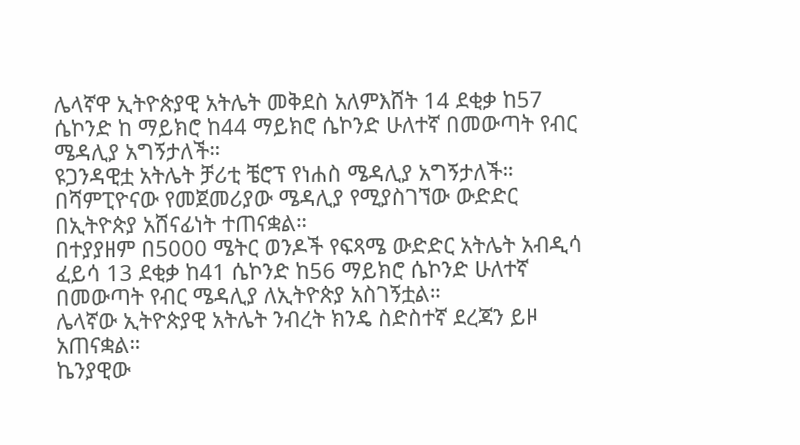ሌላኛዋ ኢትዮጵያዊ አትሌት መቅደስ አለምእሸት 14 ደቂቃ ከ57 ሴኮንድ ከ ማይክሮ ከ44 ማይክሮ ሴኮንድ ሁለተኛ በመውጣት የብር ሜዳሊያ አግኝታለች።
ዩጋንዳዊቷ አትሌት ቻሪቲ ቼሮፕ የነሐስ ሜዳሊያ አግኝታለች።
በሻምፒዮናው የመጀመሪያው ሜዳሊያ የሚያስገኘው ውድድር በኢትዮጵያ አሸናፊነት ተጠናቋል።
በተያያዘም በ5000 ሜትር ወንዶች የፍጻሜ ውድድር አትሌት አብዲሳ ፈይሳ 13 ደቂቃ ከ41 ሴኮንድ ከ56 ማይክሮ ሴኮንድ ሁለተኛ በመውጣት የብር ሜዳሊያ ለኢትዮጵያ አስገኝቷል።
ሌላኛው ኢትዮጵያዊ አትሌት ንብረት ክንዴ ስድስተኛ ደረጃን ይዞ አጠናቋል።
ኬንያዊው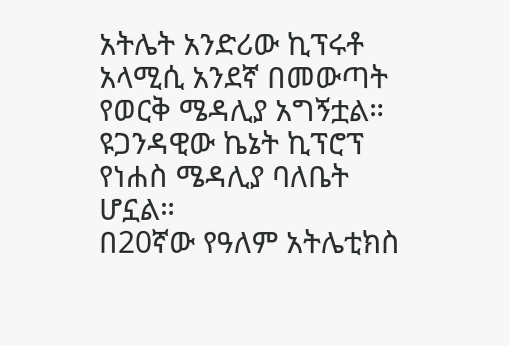አትሌት አንድሪው ኪፕሩቶ አላሚሲ አንደኛ በመውጣት የወርቅ ሜዳሊያ አግኝቷል።
ዩጋንዳዊው ኬኔት ኪፕሮፕ የነሐስ ሜዳሊያ ባለቤት ሆኗል።
በ20ኛው የዓለም አትሌቲክስ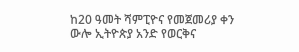ከ20 ዓመት ሻምፒዮና የመጀመሪያ ቀን ውሎ ኢትዮጵያ አንድ የወርቅና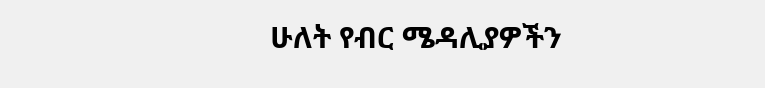ሁለት የብር ሜዳሊያዎችን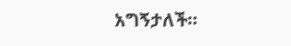አግኝታለች።